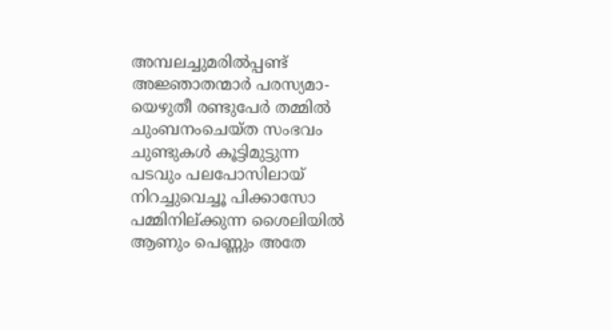അമ്പലച്ചുമരിൽപ്പണ്ട്
അജ്ഞാതന്മാർ പരസ്യമാ-
യെഴുതീ രണ്ടുപേർ തമ്മിൽ
ചുംബനംചെയ്ത സംഭവം
ചുണ്ടുകൾ കൂട്ടിമുട്ടുന്ന
പടവും പലപോസിലായ്
നിറച്ചുവെച്ചൂ പിക്കാസോ
പമ്മിനില്ക്കുന്ന ശൈലിയിൽ
ആണും പെണ്ണും അതേ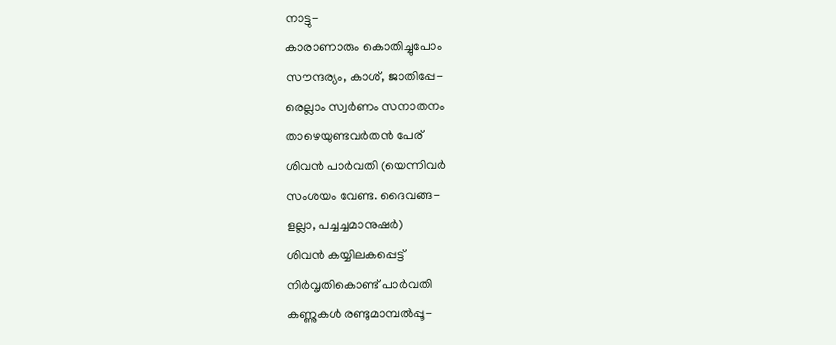നാട്ടു-
കാരാണാരും കൊതിച്ചുപോം
സൗന്ദര്യം, കാശ്, ജാതിപ്പേ-
രെല്ലാം സ്വർണം സനാതനം
താഴെയുണ്ടവർതൻ പേര്
ശിവൻ പാർവതി (യെന്നിവർ
സംശയം വേണ്ട. ദൈവങ്ങ-
ളല്ലാ, പച്ചച്ചമാനുഷർ)
ശിവൻ കയ്യിലകപ്പെട്ട്
നിർവൃതികൊണ്ട് പാർവതി
കണ്ണുകൾ രണ്ടുമാമ്പൽപ്പൂ-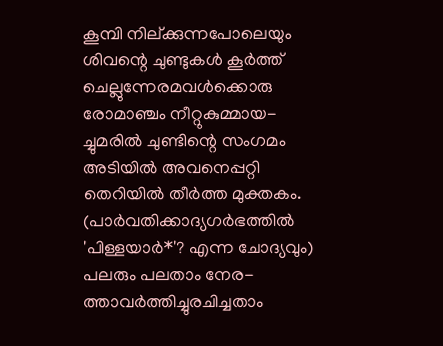കൂമ്പി നില്ക്കുന്നപോലെയും
ശിവന്റെ ചുണ്ടുകൾ കൂർത്ത്
ചെല്ലുന്നേരമവൾക്കൊരു
രോമാഞ്ചം നീറ്റുകുമ്മായ-
ച്ചുമരിൽ ചുണ്ടിന്റെ സംഗമം
അടിയിൽ അവനെപ്പറ്റി
തെറിയിൽ തീർത്ത മുക്തകം.
(പാർവതിക്കാദ്യഗർഭത്തിൽ
'പിള്ളയാർ*'? എന്ന ചോദ്യവും)
പലരും പലതാം നേര-
ത്താവർത്തിച്ചുരചിച്ചതാം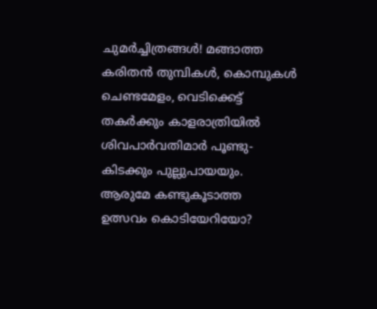ചുമർച്ചിത്രങ്ങൾ! മങ്ങാത്ത
കരിതൻ തുമ്പികൾ, കൊമ്പുകൾ
ചെണ്ടമേളം, വെടിക്കെട്ട്
തകർക്കും കാളരാത്രിയിൽ
ശിവപാർവതിമാർ പൂണ്ടു-
കിടക്കും പുല്ലുപായയും.
ആരുമേ കണ്ടുകൂടാത്ത
ഉത്സവം കൊടിയേറിയോ?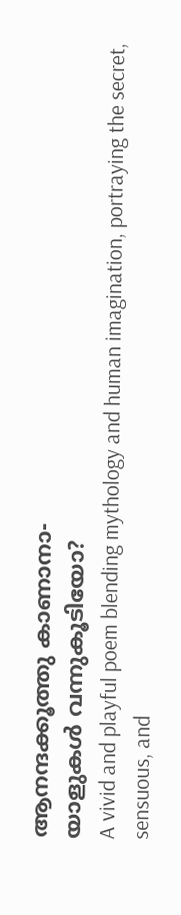ആനന്ദക്കൂത്തു കാണാനാ-
യാളുകൾ വന്നുകൂടിയോ?
A vivid and playful poem blending mythology and human imagination, portraying the secret, sensuous, and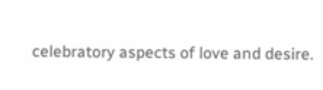celebratory aspects of love and desire.